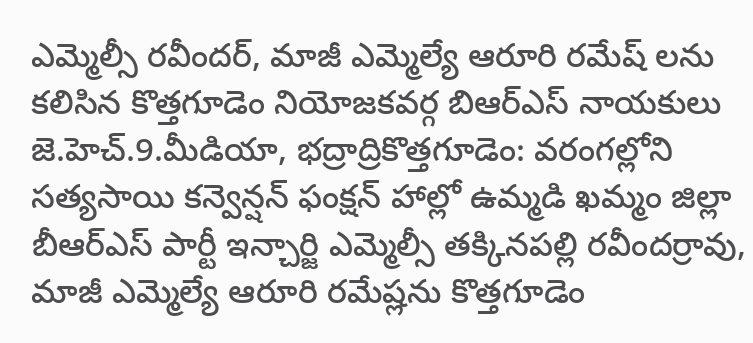ఎమ్మెల్సీ రవీందర్, మాజీ ఎమ్మెల్యే ఆరూరి రమేష్ లను కలిసిన కొత్తగూడెం నియోజకవర్గ బిఆర్ఎస్ నాయకులు
జె.హెచ్.9.మీడియా, భద్రాద్రికొత్తగూడెం: వరంగల్లోని సత్యసాయి కన్వెన్షన్ ఫంక్షన్ హాల్లో ఉమ్మడి ఖమ్మం జిల్లా బీఆర్ఎస్ పార్టీ ఇన్చార్జి ఎమ్మెల్సీ తక్కినపల్లి రవీందర్రావు, మాజీ ఎమ్మెల్యే ఆరూరి రమేష్లను కొత్తగూడెం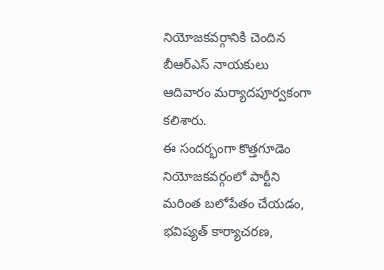నియోజకవర్గానికి చెందిన బీఆర్ఎస్ నాయకులు ఆదివారం మర్యాదపూర్వకంగా కలిశారు.
ఈ సందర్భంగా కొత్తగూడెం నియోజకవర్గంలో పార్టీని మరింత బలోపేతం చేయడం, భవిష్యత్ కార్యాచరణ,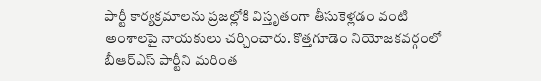పార్టీ కార్యక్రమాలను ప్రజల్లోకి విస్తృతంగా తీసుకెళ్లడం వంటి అంశాలపై నాయకులు చర్చించారు. కొత్తగూడెం నియోజకవర్గంలో బీఆర్ఎస్ పార్టీని మరింత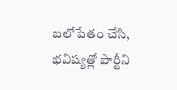బలోపేతం చేసి, భవిష్యత్లో పార్టీని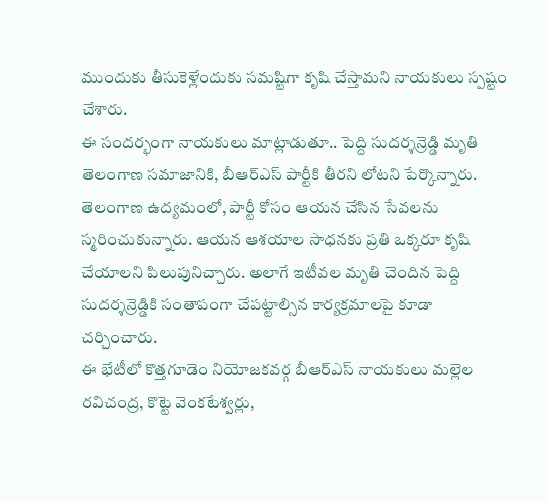ముందుకు తీసుకెళ్లేందుకు సమష్టిగా కృషి చేస్తామని నాయకులు స్పష్టం చేశారు.
ఈ సందర్భంగా నాయకులు మాట్లాడుతూ.. పెద్ది సుదర్శన్రెడ్డి మృతి తెలంగాణ సమాజానికి, బీఆర్ఎస్ పార్టీకి తీరని లోటని పేర్కొన్నారు. తెలంగాణ ఉద్యమంలో, పార్టీ కోసం ఆయన చేసిన సేవలను స్మరించుకున్నారు. ఆయన ఆశయాల సాధనకు ప్రతి ఒక్కరూ కృషి చేయాలని పిలుపునిచ్చారు. అలాగే ఇటీవల మృతి చెందిన పెద్ది సుదర్శన్రెడ్డికి సంతాపంగా చేపట్టాల్సిన కార్యక్రమాలపై కూడా చర్చించారు.
ఈ భేటీలో కొత్తగూడెం నియోజకవర్గ బీఆర్ఎస్ నాయకులు మల్లెల రవిచంద్ర, కొట్టె వెంకటేశ్వర్లు,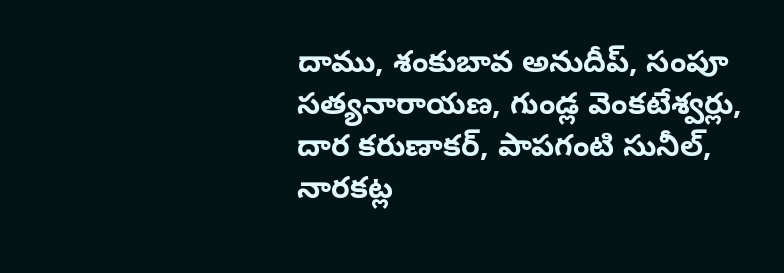దాము, శంకుబావ అనుదీప్, సంపూ సత్యనారాయణ, గుండ్ల వెంకటేశ్వర్లు, దార కరుణాకర్, పాపగంటి సునీల్, నారకట్ల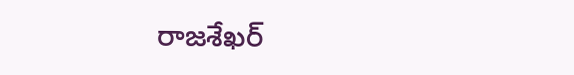రాజశేఖర్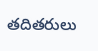తదితరులు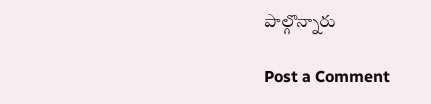పాల్గొన్నారు

Post a Comment